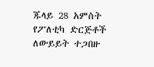ጁላይ 28 አምስት የፖለቲካ ድርጅቶች ለውይይት ተጋበዙ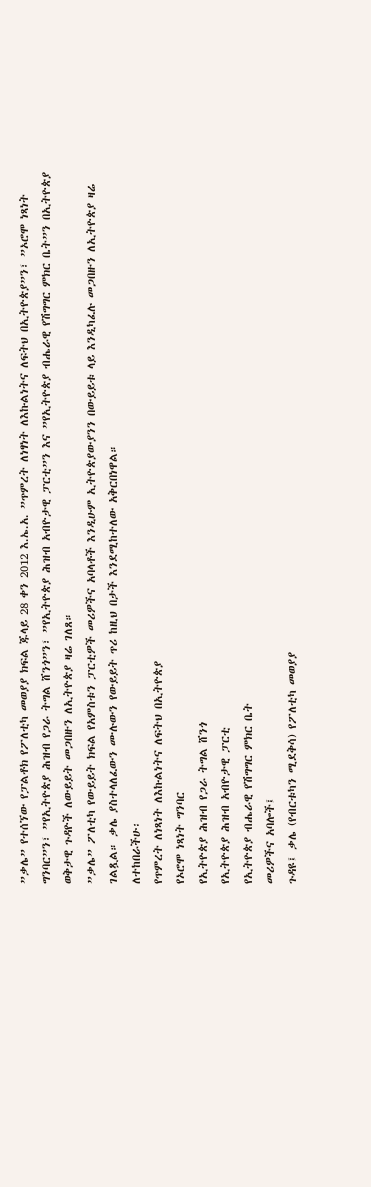”ቃሌ” የተሰኘው የፓልቶክ የፖለቲካ መወያያ ክፍል ጁላይ 28 ቀን 2012 እ.ኤ.አ. ”ጥምረት ለነፃነት ለእኩልነትና ለፍትህ በኢትዮጵያ”ን፣ ”ኦሮሞ ነጻነት ግንባር”ን፣ ”የኢትዮጵያ ሕዝብ የጋራ ትግል ሸንጎ”ን፣ ”የኢትዮጵያ ሕዝብ አብዮታዊ ፓርቲ”ን እና ”የኢትዮጵያ ብሔራዊ የሽግግር ምክር ቤት”ን በኢትዮጵያ ወቅታዊ ጉዳዮች ለውይይት መጋበዙን ለኢትዮጵያ ዛሬ ገለጸ።
”ቃሌ” ፖለቲካ የውይይት ክፍል የአምስቱን ፓርቲዎች መሪዎችና አባላቶች እንዲሁም ኢትዮጵያውያንን በውይይቱ ላይ እንዲካፈሉ መጋበዙን ለኢትዮጵያ ዛሬ ገልጿል። ቃሌ ያስተላለፈውን ሙሉውን የውይይት ጥሪ ከዚህ በታች እንደሚከተለው አቅርበነዋል።
ለተከበራችሁ፡
የጥምረት ለነጻነት ለእኩልነትና ለፍትህ በኢትዮጵያ
የኦሮሞ ነጻነት ግንባር
የኢትዮጵያ ሕዝብ የጋራ ትግል ሸንጎ
የኢትዮጵያ ሕዝብ አብዮታዊ ፓርቲ
የኢትዮጵያ ብሔራዊ የሽግግር ምክር ቤት
መሪዎችና አባሎች፤
ጉዳዩ፤ ቃሌ (የብርቱካን ሚደቅሳ) የፖለቲካ መወያያ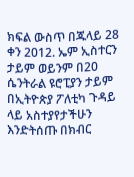ክፍል ውስጥ በጁላይ 28 ቀን 2012. ኤም ኢስተርን ታይም ወይንም በ20 ሴንትራል ዩሮፒያን ታይም በኢትዮጵያ ፖለቲካ ጉዳይ ላይ አስተያየታችሁን እንድትሰጡ በክብር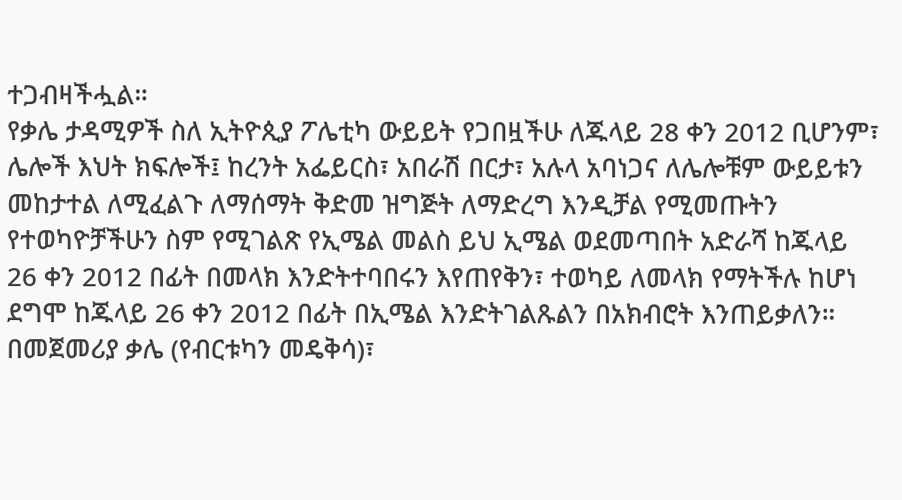ተጋብዛችሗል።
የቃሌ ታዳሚዎች ስለ ኢትዮጲያ ፖሌቲካ ውይይት የጋበዟችሁ ለጁላይ 28 ቀን 2012 ቢሆንም፣ ሌሎች እህት ክፍሎች፤ ከረንት አፌይርስ፣ አበራሽ በርታ፣ አሉላ አባነጋና ለሌሎቹም ውይይቱን መከታተል ለሚፈልጉ ለማሰማት ቅድመ ዝግጅት ለማድረግ እንዲቻል የሚመጡትን የተወካዮቻችሁን ስም የሚገልጽ የኢሜል መልስ ይህ ኢሜል ወደመጣበት አድራሻ ከጁላይ 26 ቀን 2012 በፊት በመላክ እንድትተባበሩን እየጠየቅን፣ ተወካይ ለመላክ የማትችሉ ከሆነ ደግሞ ከጁላይ 26 ቀን 2012 በፊት በኢሜል እንድትገልጹልን በአክብሮት እንጠይቃለን።
በመጀመሪያ ቃሌ (የብርቱካን መዴቅሳ)፣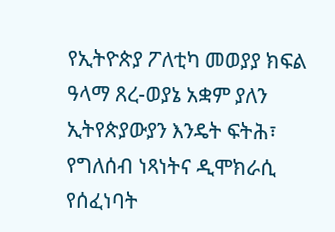የኢትዮጵያ ፖለቲካ መወያያ ክፍል ዓላማ ጸረ-ወያኔ አቋም ያለን ኢትየጵያውያን እንዴት ፍትሕ፣ የግለሰብ ነጻነትና ዲሞክራሲ የሰፈነባት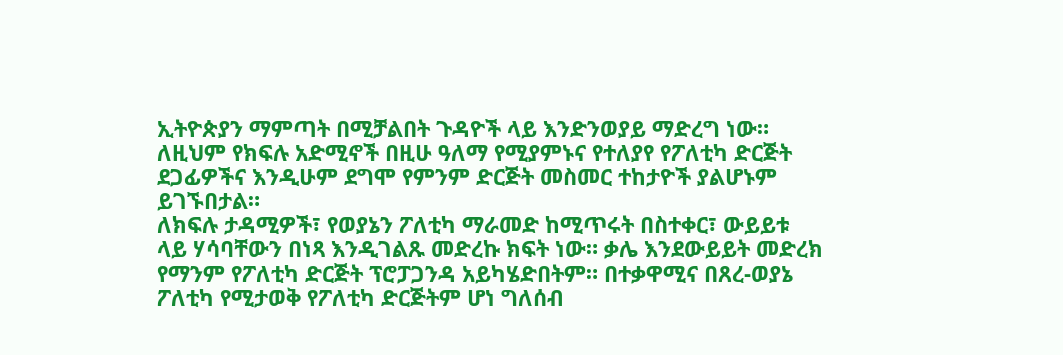ኢትዮጵያን ማምጣት በሚቻልበት ጉዳዮች ላይ እንድንወያይ ማድረግ ነው። ለዚህም የክፍሉ አድሚኖች በዚሁ ዓለማ የሚያምኑና የተለያየ የፖለቲካ ድርጅት ደጋፊዎችና እንዲሁም ደግሞ የምንም ድርጅት መስመር ተከታዮች ያልሆኑም ይገኙበታል።
ለክፍሉ ታዳሚዎች፣ የወያኔን ፖለቲካ ማራመድ ከሚጥሩት በስተቀር፣ ውይይቱ ላይ ሃሳባቸውን በነጻ እንዲገልጹ መድረኩ ክፍት ነው። ቃሌ እንደውይይት መድረክ የማንም የፖለቲካ ድርጅት ፕሮፓጋንዳ አይካሄድበትም። በተቃዋሚና በጸረ-ወያኔ ፖለቲካ የሚታወቅ የፖለቲካ ድርጅትም ሆነ ግለሰብ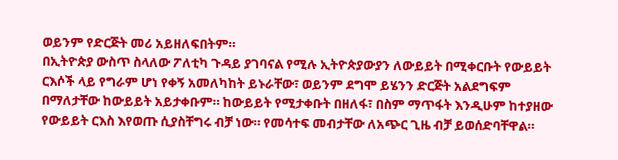ወይንም የድርጅት መሪ አይዘለፍበትም።
በኢትዮጵያ ውስጥ ስላለው ፖለቲካ ጉዳይ ያገባናል የሚሉ ኢትዮጵያውያን ለውይይት በሚቀርቡት የውይይት ርእሶች ላይ የግራም ሆነ የቀኝ አመለካከት ይኑራቸው፣ ወይንም ደግሞ ይሄንን ድርጅት አልደግፍም በማለታቸው ከውይይት አይታቀቡም። ከውይይት የሚታቀቡት በዘለፋ፣ በስም ማጥፋት እንዲሁም ከተያዘው የውይይት ርእስ እየወጡ ሲያስቸግሩ ብቻ ነው። የመሳተፍ መብታቸው ለአጭር ጊዜ ብቻ ይወሰድባቸዋል።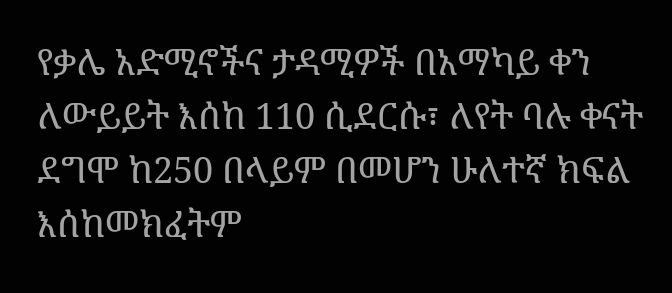የቃሌ አድሚኖችና ታዳሚዎች በአማካይ ቀን ለውይይት እሰከ 110 ሲደርሱ፣ ለየት ባሉ ቀናት ደግሞ ከ250 በላይም በመሆን ሁለተኛ ክፍል እሰከመክፈትም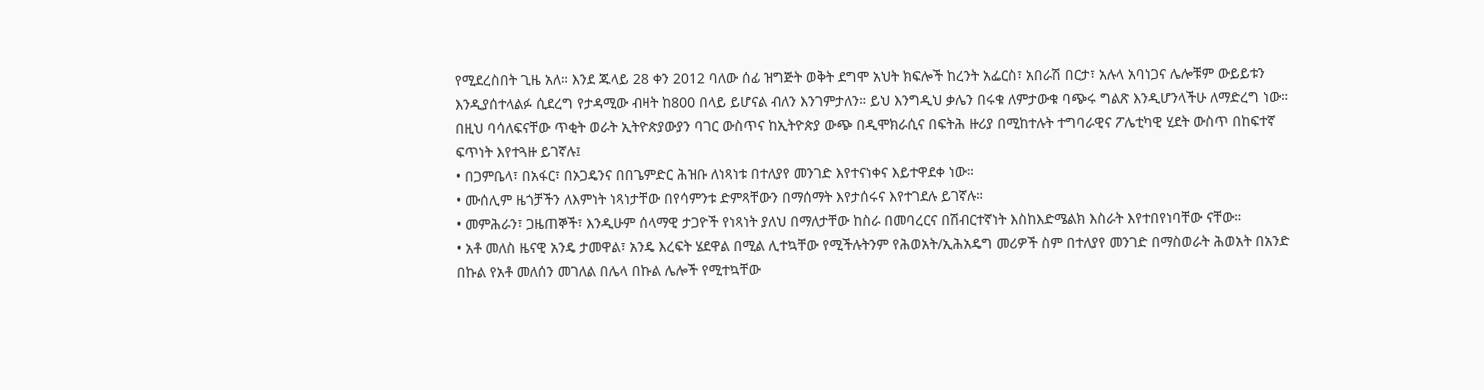የሚደረስበት ጊዜ አለ። እንደ ጁላይ 28 ቀን 2012 ባለው ሰፊ ዝግጅት ወቅት ደግሞ አህት ክፍሎች ከረንት አፌርስ፣ አበራሽ በርታ፣ አሉላ አባነጋና ሌሎቹም ውይይቱን እንዲያሰተላልፉ ሲደረግ የታዳሚው ብዛት ከ800 በላይ ይሆናል ብለን እንገምታለን። ይህ እንግዲህ ቃሌን በሩቁ ለምታውቁ ባጭሩ ግልጽ እንዲሆንላችሁ ለማድረግ ነው።
በዚህ ባሳለፍናቸው ጥቂት ወራት ኢትዮጵያውያን ባገር ውስጥና ከኢትዮጵያ ውጭ በዲሞክራሲና በፍትሕ ዙሪያ በሚከተሉት ተግባራዊና ፖሌቲካዊ ሂደት ውስጥ በከፍተኛ ፍጥነት እየተጓዙ ይገኛሉ፤
• በጋምቤላ፣ በአፋር፣ በኦጋዴንና በበጌምድር ሕዝቡ ለነጻነቱ በተለያየ መንገድ እየተናነቀና እይተዋደቀ ነው።
• ሙሰሊም ዜጎቻችን ለእምነት ነጻነታቸው በየሳምንቱ ድምጻቸውን በማሰማት እየታሰሩና እየተገደሉ ይገኛሉ።
• መምሕራን፣ ጋዜጠኞች፣ እንዲሁም ሰላማዊ ታጋዮች የነጻነት ያለህ በማለታቸው ከስራ በመባረርና በሽብርተኛነት እስከእድሜልክ እስራት እየተበየነባቸው ናቸው።
• አቶ መለስ ዜናዊ አንዴ ታመዋል፣ አንዴ እረፍት ሄደዋል በሚል ሊተኳቸው የሚችሉትንም የሕወአት/ኢሕአዴግ መሪዎች ስም በተለያየ መንገድ በማስወራት ሕወአት በአንድ በኩል የአቶ መለሰን መገለል በሌላ በኩል ሌሎች የሚተኳቸው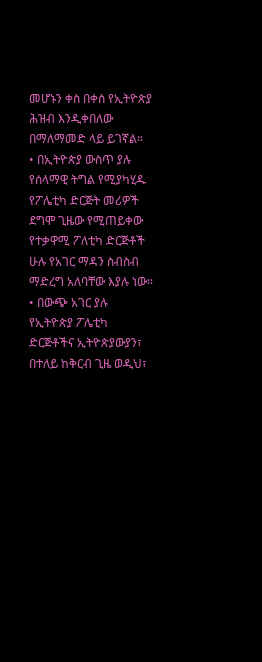መሆኑን ቀስ በቀስ የኢትዮጵያ ሕዝብ እንዲቀበለው በማለማመድ ላይ ይገኛል።
• በኢትዮጵያ ውስጥ ያሉ የሰላማዊ ትግል የሚያካሂዱ የፖሌቲካ ድርጅት መሪዎች ደግሞ ጊዜው የሚጠይቀው የተቃዋሚ ፖለቲካ ድርጅቶች ሁሉ የአገር ማዳን ስብስብ ማድረግ አለባቸው እያሉ ነው።
• በውጭ አገር ያሉ የኢትዮጵያ ፖሌቲካ ድርጅቶችና ኢትዮጵያውያን፣ በተለይ ከቅርብ ጊዜ ወዲህ፣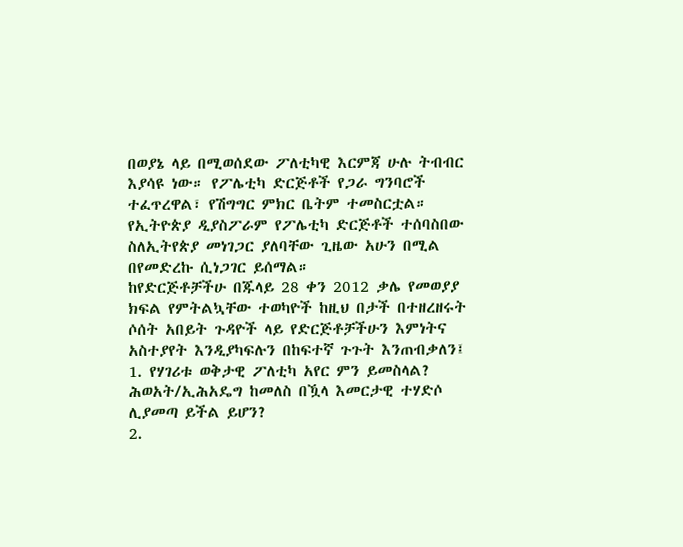በወያኔ ላይ በሚወሰደው ፖለቲካዊ እርምጃ ሁሉ ትብብር እያሳዩ ነው። የፖሌቲካ ድርጅቶች የጋራ ግንባሮች ተፈጥረዋል፣ የሽግግር ምክር ቤትም ተመስርቷል። የኢትዮጵያ ዲያስፖራም የፖሌቲካ ድርጅቶች ተሰባስበው ስለኢትየጵያ መነገጋር ያለባቸው ጊዜው አሁን በሚል በየመድረኩ ሲነጋገር ይሰማል።
ከየድርጅቶቻችሁ በጁላይ 28 ቀን 2012 ቃሌ የመወያያ ክፍል የምትልኳቸው ተወካዮች ከዚህ በታች በተዘረዘሩት ሶሰት አበይት ጉዳዮች ላይ የድርጅቶቻችሁን እምነትና አስተያየት እንዲያካፍሉን በከፍተኛ ጉጉት እንጠብቃለን፤
1. የሃገሪቱ ወቅታዊ ፖለቲካ አየር ምን ይመስላል? ሕወአት/ኢሕአዴግ ከመለስ በዃላ እመርታዊ ተሃድሶ ሊያመጣ ይችል ይሆን?
2.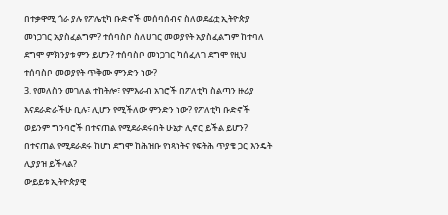በተቃዋሚ ጎራ ያሉ የፖሌቲካ ቡድኖች መሰባሰብና ስለወደፊቷ ኢትዮጵያ መነጋገር አያስፈልግም? ተሰባስቦ ስለሀገር መወያየት አያስፈልግም ከተባለ ደግሞ ምክንያቱ ምን ይሆን? ተሰባስቦ መነጋገር ካሰፈለገ ደግሞ የዚህ ተሰባስቦ መወያየት ጥቅሙ ምንድን ነው?
3. የመለስን መገለል ተከትሎ፣ የምእራብ አገሮች በፖለቲካ ስልጣን ዙሪያ እናደራድራችሁ ቢሉ፣ ሊሆን የሚችለው ምንድን ነው? የፖለቲካ ቡድኖች ወይንም ግንባሮች በተናጠል የሚደራደሩበት ሁኔታ ሊኖር ይችል ይሆን? በተናጠል የሚደራደሩ ከሆነ ደግሞ ከሕዝቡ የነጻነትና የፍትሕ ጥያቄ ጋር እንዴት ሊያያዝ ይችላል?
ውይይቱ ኢትዮጵያዊ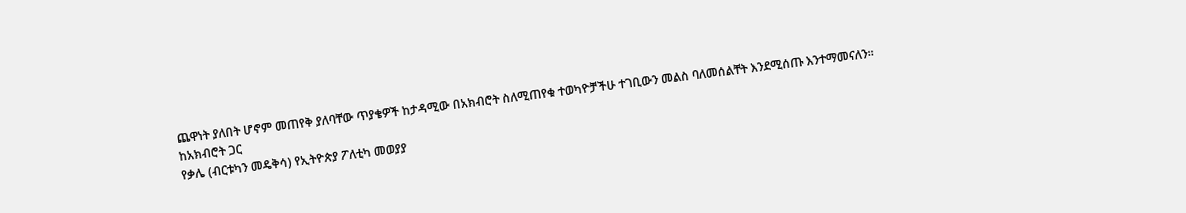ጨዋነት ያለበት ሆኖም መጠየቅ ያለባቸው ጥያቄዎች ከታዳሚው በአክብሮት ስለሚጠየቁ ተወካዮቻችሁ ተገቢውን መልስ ባለመሰልቸት እንደሚሰጡ እንተማመናለን።
ከአክብሮት ጋር
የቃሌ (ብርቱካን መዴቅሳ) የኢትዮጵያ ፖለቲካ መወያያ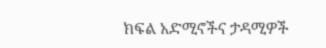ክፍል አድሚኖችና ታዳሚዎች